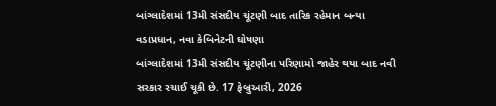બાંગ્લાદેશમાં 13મી સંસદીય ચૂંટણી બાદ તારિક રહેમાન બન્યા વડાપ્રધાન, નવા કેબિનેટની ઘોષણા
બાંગ્લાદેશમાં 13મી સંસદીય ચૂંટણીના પરિણામો જાહેર થયા બાદ નવી સરકાર રચાઈ ચૂકી છે. 17 ફેબ્રુઆરી, 2026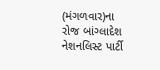(મંગળવાર)ના રોજ બાંગ્લાદેશ નેશનલિસ્ટ પાર્ટી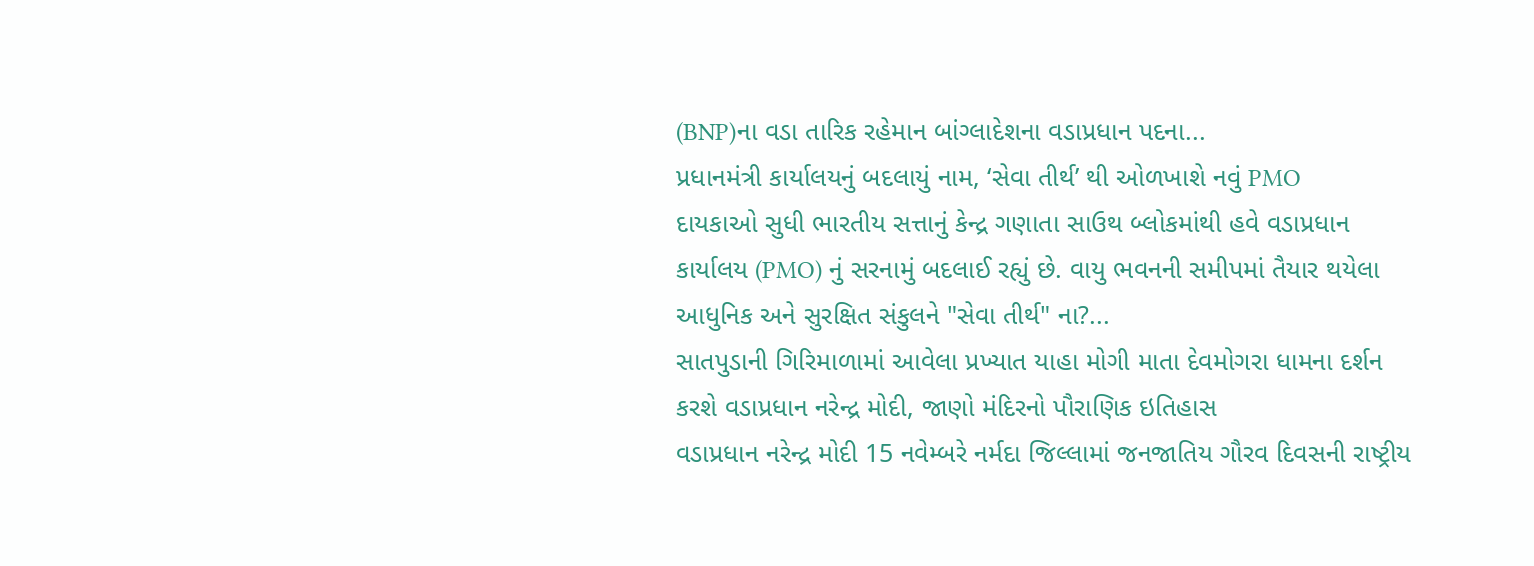(BNP)ના વડા તારિક રહેમાન બાંગ્લાદેશના વડાપ્રધાન પદના...
પ્રધાનમંત્રી કાર્યાલયનું બદલાયું નામ, ‘સેવા તીર્થ’ થી ઓળખાશે નવું PMO
દાયકાઓ સુધી ભારતીય સત્તાનું કેન્દ્ર ગણાતા સાઉથ બ્લોકમાંથી હવે વડાપ્રધાન કાર્યાલય (PMO) નું સરનામું બદલાઈ રહ્યું છે. વાયુ ભવનની સમીપમાં તૈયાર થયેલા આધુનિક અને સુરક્ષિત સંકુલને "સેવા તીર્થ" ના?...
સાતપુડાની ગિરિમાળામાં આવેલા પ્રખ્યાત યાહા મોગી માતા દેવમોગરા ધામના દર્શન કરશે વડાપ્રધાન નરેન્દ્ર મોદી, જાણો મંદિરનો પૌરાણિક ઇતિહાસ
વડાપ્રધાન નરેન્દ્ર મોદી 15 નવેમ્બરે નર્મદા જિલ્લામાં જનજાતિય ગૌરવ દિવસની રાષ્ટ્રીય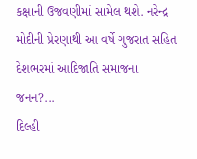કક્ષાની ઉજવણીમાં સામેલ થશે. નરેન્દ્ર મોદીની પ્રેરણાથી આ વર્ષે ગુજરાત સહિત દેશભરમાં આદિજાતિ સમાજના જનન?...
દિલ્હી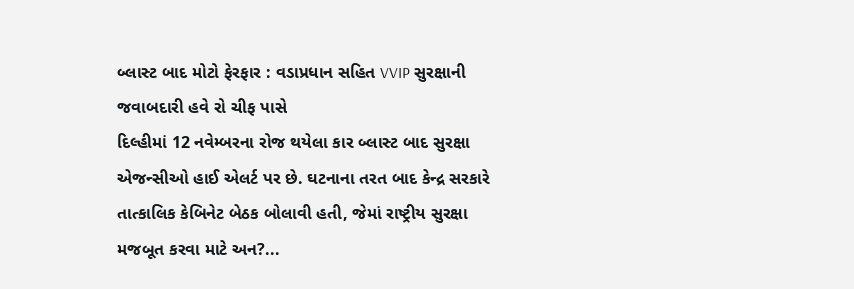બ્લાસ્ટ બાદ મોટો ફેરફાર : વડાપ્રધાન સહિત VVIP સુરક્ષાની જવાબદારી હવે રો ચીફ પાસે
દિલ્હીમાં 12 નવેમ્બરના રોજ થયેલા કાર બ્લાસ્ટ બાદ સુરક્ષા એજન્સીઓ હાઈ એલર્ટ પર છે. ઘટનાના તરત બાદ કેન્દ્ર સરકારે તાત્કાલિક કેબિનેટ બેઠક બોલાવી હતી, જેમાં રાષ્ટ્રીય સુરક્ષા મજબૂત કરવા માટે અન?...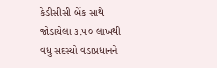કેડીસીસી બેંક સાથે જોડાયેલા ૩.૫૦ લાખથી વધુ સદસ્યો વડાપ્રધાનને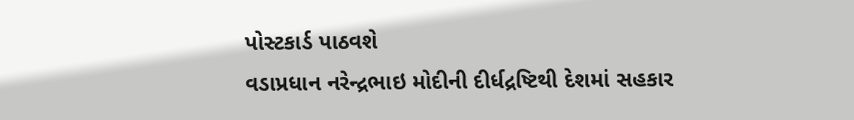પોસ્ટકાર્ડ પાઠવશે
વડાપ્રધાન નરેન્દ્રભાઇ મોદીની દીર્ધદ્રષ્ટિથી દેશમાં સહકાર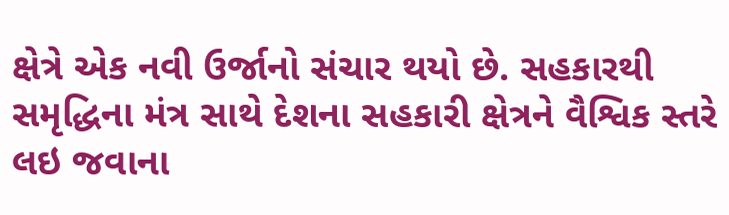ક્ષેત્રે એક નવી ઉર્જાનો સંચાર થયો છે. સહકારથી સમૃદ્ધિના મંત્ર સાથે દેશના સહકારી ક્ષેત્રને વૈશ્વિક સ્તરે લઇ જવાના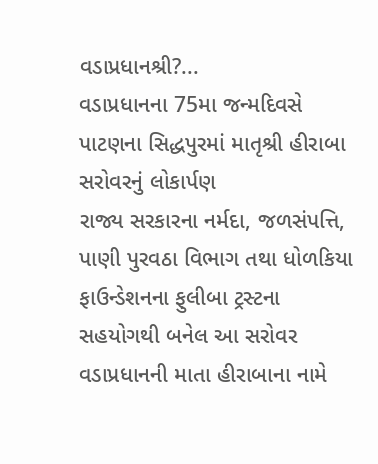વડાપ્રધાનશ્રી?...
વડાપ્રધાનના 75મા જન્મદિવસે પાટણના સિદ્ધપુરમાં માતૃશ્રી હીરાબા સરોવરનું લોકાર્પણ
રાજ્ય સરકારના નર્મદા, જળસંપત્તિ, પાણી પુરવઠા વિભાગ તથા ધોળકિયા ફાઉન્ડેશનના ફુલીબા ટ્રસ્ટના સહયોગથી બનેલ આ સરોવર વડાપ્રધાનની માતા હીરાબાના નામે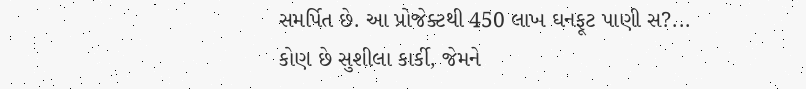સમર્પિત છે. આ પ્રોજેક્ટથી 450 લાખ ઘનફૂટ પાણી સ?...
કોણ છે સુશીલા કાર્કી, જેમને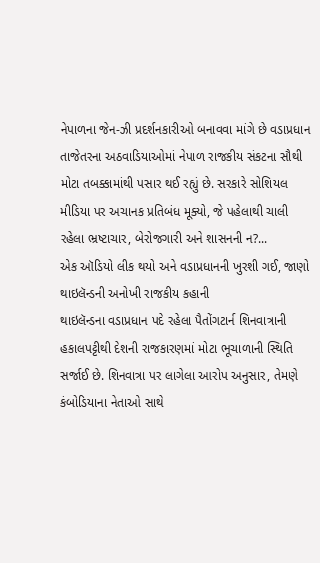નેપાળના જેન-ઝી પ્રદર્શનકારીઓ બનાવવા માંગે છે વડાપ્રધાન
તાજેતરના અઠવાડિયાઓમાં નેપાળ રાજકીય સંકટના સૌથી મોટા તબક્કામાંથી પસાર થઈ રહ્યું છે. સરકારે સોશિયલ મીડિયા પર અચાનક પ્રતિબંધ મૂક્યો, જે પહેલાથી ચાલી રહેલા ભ્રષ્ટાચાર, બેરોજગારી અને શાસનની ન?...
એક ઑડિયો લીક થયો અને વડાપ્રધાનની ખુરશી ગઈ, જાણો થાઇલૅન્ડની અનોખી રાજકીય કહાની
થાઇલૅન્ડના વડાપ્રધાન પદે રહેલા પૈતોંગટાર્ન શિનવાત્રાની હકાલપટ્ટીથી દેશની રાજકારણમાં મોટા ભૂચાળાની સ્થિતિ સર્જાઈ છે. શિનવાત્રા પર લાગેલા આરોપ અનુસાર, તેમણે કંબોડિયાના નેતાઓ સાથે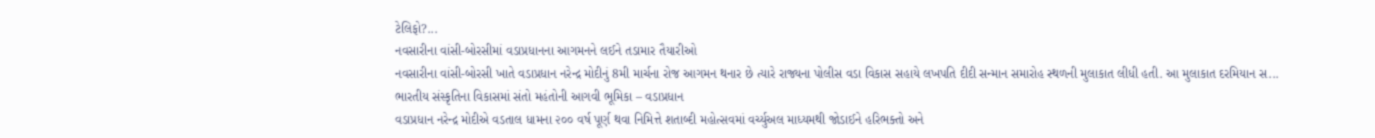ટેલિફો?...
નવસારીના વાંસી-બોરસીમાં વડાપ્રધાનના આગમનને લઈને તડામાર તૈયારીઓ
નવસારીના વાંસી-બોરસી ખાતે વડાપ્રધાન નરેન્દ્ર મોદીનું 8મી માર્ચના રોજ આગમન થનાર છે ત્યારે રાજ્યના પોલીસ વડા વિકાસ સહાયે લખપતિ દીદી સન્માન સમારોહ સ્થળની મુલાકાત લીધી હતી. આ મુલાકાત દરમિયાન સ...
ભારતીય સંસ્કૃતિના વિકાસમાં સંતો મહંતોની આગવી ભૂમિકા – વડાપ્રધાન
વડાપ્રધાન નરેન્દ્ર મોદીએ વડતાલ ધામના ૨૦૦ વર્ષ પૂર્ણ થવા નિમિત્તે શતાબ્દી મહોત્સવમાં વર્ચ્યુઅલ માધ્યમથી જોડાઈને હરિભક્તો અને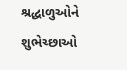શ્રદ્ધાળુઓને શુભેચ્છાઓ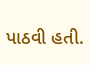પાઠવી હતી.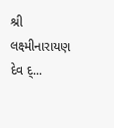શ્રી લક્ષ્મીનારાયણ દેવ દ્...